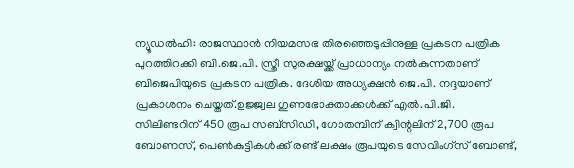ന്യൂഡല്‍ഹി: രാജസ്ഥാന്‍ നിയമസഭ തിരഞ്ഞെടുപ്പിനുള്ള പ്രകടന പത്രിക പുറത്തിറക്കി ബി.ജെ.പി. സ്ത്രീ സുരക്ഷയ്ക്ക് പ്രാധാന്യം നല്‍കുന്നതാണ് ബിജെപിയുടെ പ്രകടന പത്രിക. ദേശിയ അധ്യക്ഷന്‍ ജെ.പി. നദ്ദയാണ് പ്രകാശനം ചെയ്തത്.ഉജ്ജ്വല ഗുണഭോക്താക്കള്‍ക്ക് എല്‍.പി.ജി. സിലിണ്ടറിന് 450 രൂപ സബ്‌സിഡി, ഗോതമ്പിന് ക്വിന്റലിന് 2,700 രൂപ ബോണസ്, പെണ്‍കുട്ടികള്‍ക്ക് രണ്ട് ലക്ഷം രൂപയുടെ സേവിംഗ്സ് ബോണ്ട്,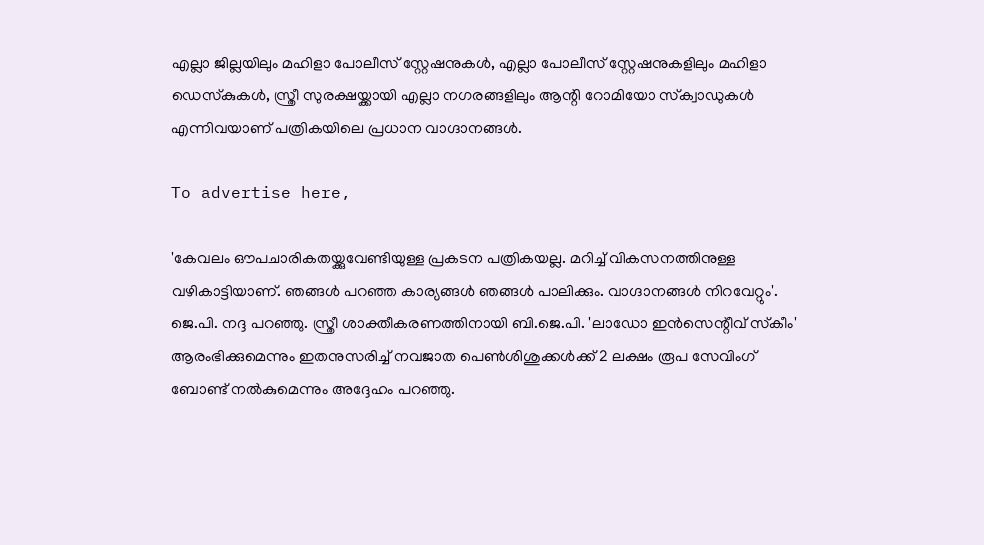എല്ലാ ജില്ലയിലും മഹിളാ പോലീസ് സ്റ്റേഷനുകള്‍, എല്ലാ പോലീസ് സ്റ്റേഷനുകളിലും മഹിളാ ഡെസ്‌കുകള്‍, സ്ത്രീ സുരക്ഷയ്ക്കായി എല്ലാ നഗരങ്ങളിലും ആന്റി റോമിയോ സ്‌ക്വാഡുകള്‍ എന്നിവയാണ് പത്രികയിലെ പ്രധാന വാഗ്ദാനങ്ങള്‍.

To advertise here,

'കേവലം ഔപചാരികതയ്ക്കുവേണ്ടിയുള്ള പ്രകടന പത്രികയല്ല. മറിച്ച് വികസനത്തിനുള്ള വഴികാട്ടിയാണ്. ഞങ്ങള്‍ പറഞ്ഞ കാര്യങ്ങള്‍ ഞങ്ങള്‍ പാലിക്കും. വാഗ്ദാനങ്ങള്‍ നിറവേറ്റും'. ജെ.പി. നദ്ദ പറഞ്ഞു. സ്ത്രീ ശാക്തീകരണത്തിനായി ബി.ജെ.പി. 'ലാഡോ ഇന്‍സെന്റീവ് സ്‌കീം' ആരംഭിക്കുമെന്നും ഇതനുസരിച്ച് നവജാത പെണ്‍ശിശുക്കള്‍ക്ക് 2 ലക്ഷം രൂപ സേവിംഗ് ബോണ്ട് നല്‍കുമെന്നും അദ്ദേഹം പറഞ്ഞു.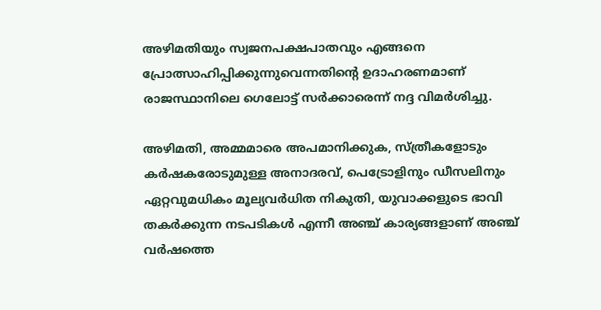അഴിമതിയും സ്വജനപക്ഷപാതവും എങ്ങനെ പ്രോത്സാഹിപ്പിക്കുന്നുവെന്നതിന്റെ ഉദാഹരണമാണ് രാജസ്ഥാനിലെ ഗെലോട്ട് സര്‍ക്കാരെന്ന് നദ്ദ വിമര്‍ശിച്ചു.

അഴിമതി, അമ്മമാരെ അപമാനിക്കുക, സ്ത്രീകളോടും കര്‍ഷകരോടുമുള്ള അനാദരവ്, പെട്രോളിനും ഡീസലിനും ഏറ്റവുമധികം മൂല്യവര്‍ധിത നികുതി, യുവാക്കളുടെ ഭാവി തകര്‍ക്കുന്ന നടപടികള്‍ എന്നീ അഞ്ച് കാര്യങ്ങളാണ് അഞ്ച് വര്‍ഷത്തെ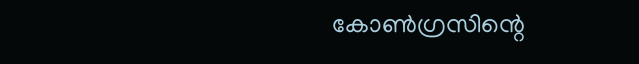കോണ്‍ഗ്രസിന്റെ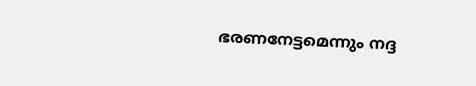ഭരണനേട്ടമെന്നും നദ്ദ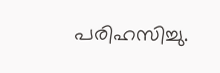പരിഹസിച്ചു.